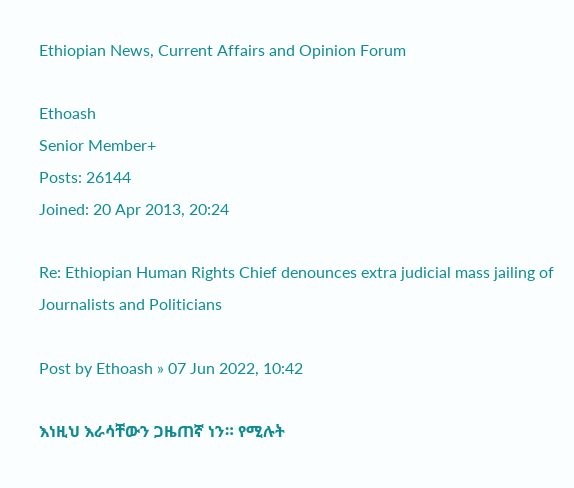Ethiopian News, Current Affairs and Opinion Forum

Ethoash
Senior Member+
Posts: 26144
Joined: 20 Apr 2013, 20:24

Re: Ethiopian Human Rights Chief denounces extra judicial mass jailing of Journalists and Politicians

Post by Ethoash » 07 Jun 2022, 10:42

እነዚህ እራሳቸውን ጋዜጠኛ ነን። የሚሉት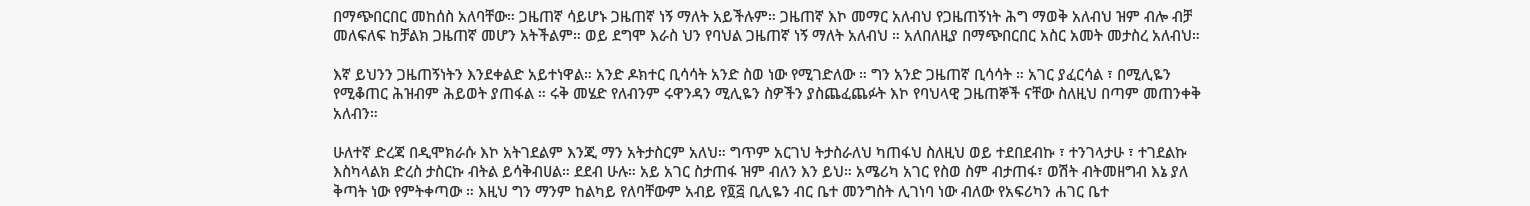በማጭበርበር መከሰስ አለባቸው። ጋዜጠኛ ሳይሆኑ ጋዜጠኛ ነኝ ማለት አይችሉም። ጋዜጠኛ እኮ መማር አለብህ የጋዜጠኝነት ሕግ ማወቅ አለብህ ዝም ብሎ ብቻ መለፍለፍ ከቻልክ ጋዜጠኛ መሆን አትችልም። ወይ ደግሞ እራስ ህን የባህል ጋዜጠኛ ነኝ ማለት አለብህ ። አለበለዚያ በማጭበርበር አስር አመት መታስረ አለብህ።

እኛ ይህንን ጋዜጠኝነትን እንደቀልድ አይተነዋል። አንድ ዶክተር ቢሳሳት አንድ ስወ ነው የሚገድለው ። ግን አንድ ጋዜጠኛ ቢሳሳት ። አገር ያፈርሳል ፣ በሚሊዬን የሚቆጠር ሕዝብም ሕይወት ያጠፋል ። ሩቅ መሄድ የለብንም ሩዋንዳን ሚሊዬን ስዎችን ያስጨፈጨፉት እኮ የባህላዊ ጋዜጠኞች ናቸው ስለዚህ በጣም መጠንቀቅ አለብን።

ሁለተኛ ድረጃ በዲሞክራሱ እኮ አትገደልም እንጂ ማን አትታስርም አለህ። ግጥም አርገህ ትታስራለህ ካጠፋህ ስለዚህ ወይ ተደበደብኩ ፣ ተንገላታሁ ፣ ተገደልኩ እስካላልክ ድረስ ታስርኩ ብትል ይሳቅብሀል። ደደብ ሁሉ። አይ አገር ስታጠፋ ዝም ብለን እን ይህ። አሜሪካ አገር የስወ ስም ብታጠፋ፣ ወሽት ብትመዘግብ እኔ ያለ ቅጣት ነው የምትቀጣው ። እዚህ ግን ማንም ከልካይ የለባቸውም አብይ የ፬፭ ቢሊዬን ብር ቤተ መንግስት ሊገነባ ነው ብለው የአፍሪካን ሐገር ቤተ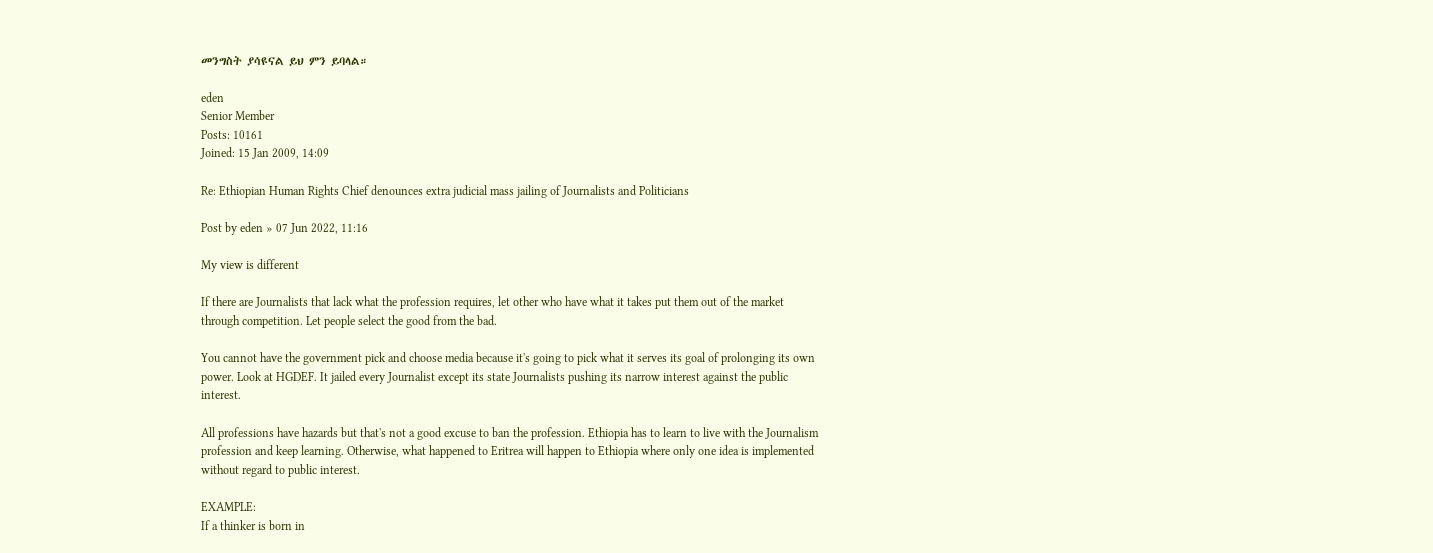መንግስት ያሳዩናል ይህ ምን ይባላል።

eden
Senior Member
Posts: 10161
Joined: 15 Jan 2009, 14:09

Re: Ethiopian Human Rights Chief denounces extra judicial mass jailing of Journalists and Politicians

Post by eden » 07 Jun 2022, 11:16

My view is different

If there are Journalists that lack what the profession requires, let other who have what it takes put them out of the market through competition. Let people select the good from the bad.

You cannot have the government pick and choose media because it's going to pick what it serves its goal of prolonging its own power. Look at HGDEF. It jailed every Journalist except its state Journalists pushing its narrow interest against the public interest.

All professions have hazards but that's not a good excuse to ban the profession. Ethiopia has to learn to live with the Journalism profession and keep learning. Otherwise, what happened to Eritrea will happen to Ethiopia where only one idea is implemented without regard to public interest.

EXAMPLE:
If a thinker is born in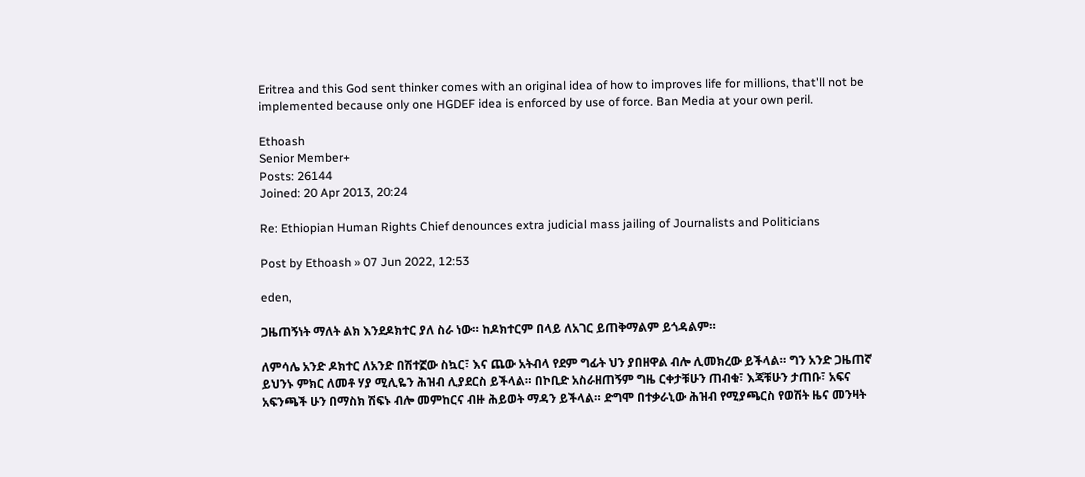Eritrea and this God sent thinker comes with an original idea of how to improves life for millions, that'll not be implemented because only one HGDEF idea is enforced by use of force. Ban Media at your own peril.

Ethoash
Senior Member+
Posts: 26144
Joined: 20 Apr 2013, 20:24

Re: Ethiopian Human Rights Chief denounces extra judicial mass jailing of Journalists and Politicians

Post by Ethoash » 07 Jun 2022, 12:53

eden,

ጋዜጠኝነት ማለት ልክ እንደዶክተር ያለ ስራ ነው። ከዶክተርም በላይ ለአገር ይጠቅማልም ይጎዳልም።

ለምሳሌ አንድ ዶክተር ለአንድ በሽተኟው ስኳር፣ እና ጨው አትብላ የደም ግፊት ህን ያበዘዋል ብሎ ሊመክረው ይችላል። ግን አንድ ጋዜጠኛ ይህንኑ ምክር ለመቶ ሃያ ሚሊዬን ሕዝብ ሊያደርስ ይችላል። በኮቢድ አስራዘጠኝም ግዜ ርቀታቹሁን ጠብቁ፣ እጃቹሁን ታጠቡ፣ አፍና አፍንጫች ሁን በማስክ ሽፍኑ ብሎ መምከርና ብዙ ሕይወት ማዳን ይችላል። ድግሞ በተቃራኒው ሕዝብ የሚያጫርስ የወሽት ዜና መንዛት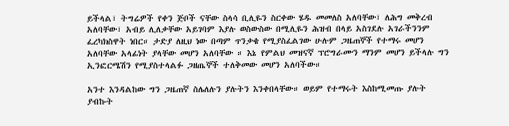ይችላል፣ ትግሬዎች የቀን ጅቦች ናቸው ስላሳ ቢሊዬን ስርቀው ሄዱ መመለስ አለባቸው፣ ለሕግ መቅረብ አለባቸው፣ አብይ ሊለቃቸው አይገባም እያሉ ወስውስው በሚሊዬን ሕዝብ በላይ አስገደሉ አገራችንንም ፈረካክስዋት ነበር። ታድያ ለዚህ ነው በጣም ጥንቃቄ የሚያስፈልገው ሁሉም ጋዜጠኞች የተማሩ መሆን አለባቸው አላፊነት ያላቸው መሆን አለባቸው ። እኔ የምልህ መዝናኛ ፕሮግራሙን ማንም መሆን ይችላሉ ግን ኢንፎርሜሽን የሚያስተላልፉ ጋዘጤኞች ተለቅመው መሆን አለባችው።

አንተ እንዳልከው ግን ጋዜጠኛ ስሌለሉን ያሉትን እንቀበላቸው። ወይም የተማሩት እስከሚመጡ ያሉት ያብኩት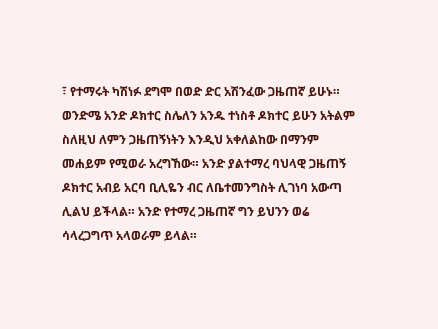፣ የተማሩት ካሽነፉ ደግሞ በወድ ድር አሽንፈው ጋዜጠኛ ይሁኑ። ወንድሜ አንድ ዶክተር ስሌለን አንዱ ተነስቶ ዶክተር ይሁን አትልም ስለዚህ ለምን ጋዜጠኝነትን እንዲህ አቀለልከው በማንም መሐይም የሚወራ አረግኸው። አንድ ያልተማረ ባህላዊ ጋዜጠኝ ዶክተር አብይ አርባ ቢሊዬን ብር ለቤተመንግስት ሊገነባ አውጣ ሊልህ ይችላል። አንድ የተማረ ጋዜጠኛ ግን ይህንን ወሬ ሳላረጋግጥ አላወራም ይላል።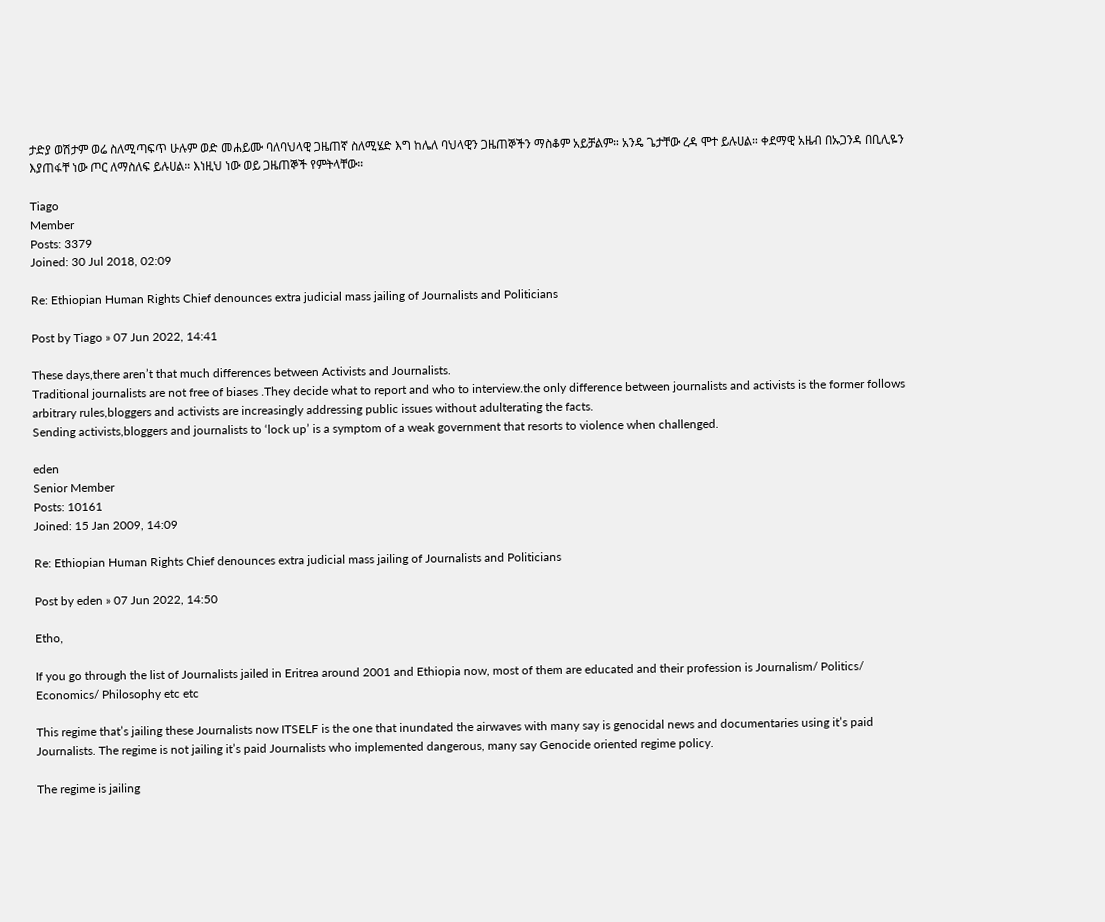ታድያ ወሽታም ወሬ ስለሚጣፍጥ ሁሉም ወድ መሐይሙ ባለባህላዊ ጋዜጠኛ ስለሚሄድ እግ ከሌለ ባህላዊን ጋዜጠኞችን ማስቆም አይቻልም። አንዴ ጌታቸው ረዳ ሞተ ይሉሀል። ቀደማዊ አዜብ በኡጋንዳ በቢሊዬን እያጠፋቸ ነው ጦር ለማስለፍ ይሉሀል። እነዚህ ነው ወይ ጋዜጠኞች የምትላቸው።

Tiago
Member
Posts: 3379
Joined: 30 Jul 2018, 02:09

Re: Ethiopian Human Rights Chief denounces extra judicial mass jailing of Journalists and Politicians

Post by Tiago » 07 Jun 2022, 14:41

These days,there aren’t that much differences between Activists and Journalists.
Traditional journalists are not free of biases .They decide what to report and who to interview.the only difference between journalists and activists is the former follows arbitrary rules,bloggers and activists are increasingly addressing public issues without adulterating the facts.
Sending activists,bloggers and journalists to ‘lock up’ is a symptom of a weak government that resorts to violence when challenged.

eden
Senior Member
Posts: 10161
Joined: 15 Jan 2009, 14:09

Re: Ethiopian Human Rights Chief denounces extra judicial mass jailing of Journalists and Politicians

Post by eden » 07 Jun 2022, 14:50

Etho,

If you go through the list of Journalists jailed in Eritrea around 2001 and Ethiopia now, most of them are educated and their profession is Journalism/ Politics/ Economics/ Philosophy etc etc

This regime that’s jailing these Journalists now ITSELF is the one that inundated the airwaves with many say is genocidal news and documentaries using it’s paid Journalists. The regime is not jailing it’s paid Journalists who implemented dangerous, many say Genocide oriented regime policy.

The regime is jailing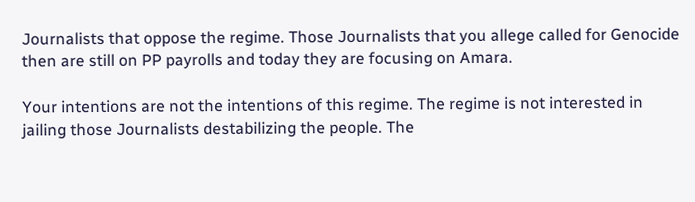Journalists that oppose the regime. Those Journalists that you allege called for Genocide then are still on PP payrolls and today they are focusing on Amara.

Your intentions are not the intentions of this regime. The regime is not interested in jailing those Journalists destabilizing the people. The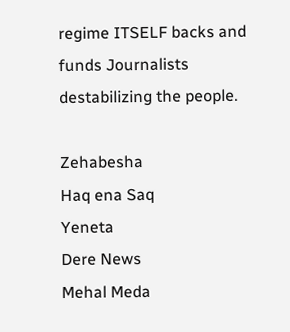regime ITSELF backs and funds Journalists destabilizing the people.

Zehabesha
Haq ena Saq
Yeneta
Dere News
Mehal Meda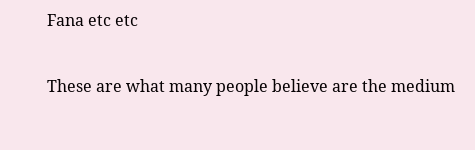Fana etc etc

These are what many people believe are the medium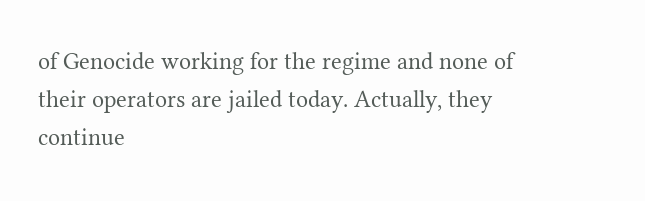of Genocide working for the regime and none of their operators are jailed today. Actually, they continue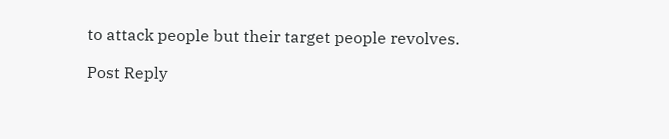to attack people but their target people revolves.

Post Reply